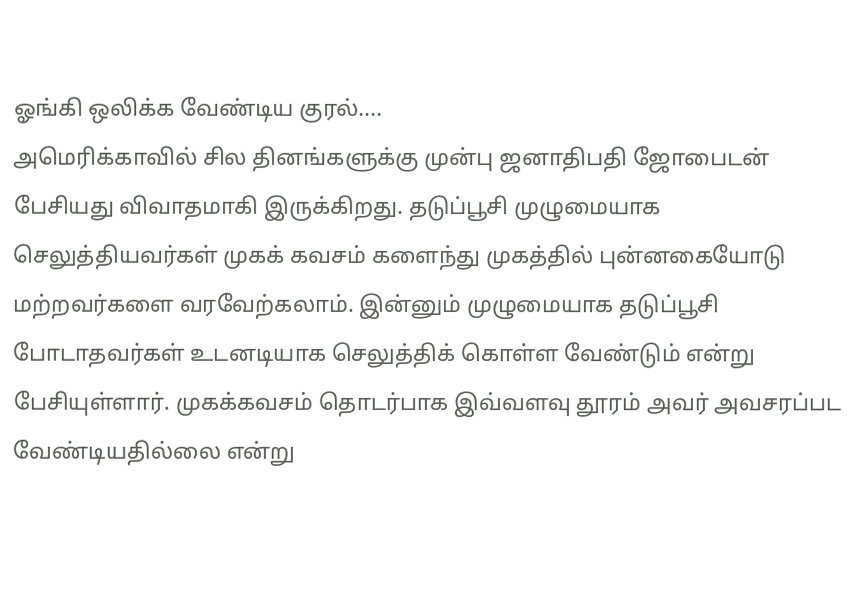ஓங்கி ஒலிக்க வேண்டிய குரல்....
அமெரிக்காவில் சில தினங்களுக்கு முன்பு ஜனாதிபதி ஜோபைடன் பேசியது விவாதமாகி இருக்கிறது. தடுப்பூசி முழுமையாக செலுத்தியவர்கள் முகக் கவசம் களைந்து முகத்தில் புன்னகையோடு மற்றவர்களை வரவேற்கலாம். இன்னும் முழுமையாக தடுப்பூசி போடாதவர்கள் உடனடியாக செலுத்திக் கொள்ள வேண்டும் என்று பேசியுள்ளார். முகக்கவசம் தொடர்பாக இவ்வளவு தூரம் அவர் அவசரப்பட வேண்டியதில்லை என்று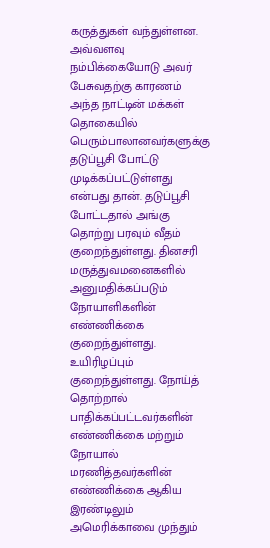கருத்துகள் வந்துள்ளன. அவ்வளவு நம்பிக்கையோடு அவர் பேசுவதற்கு காரணம் அந்த நாட்டின் மக்கள் தொகையில் பெரும்பாலானவர்களுக்கு தடுப்பூசி போட்டு முடிக்கப்பட்டுள்ளது என்பது தான். தடுப்பூசி போட்டதால் அங்கு தொற்று பரவும் வீதம் குறைந்துள்ளது. தினசரி மருத்துவமனைகளில் அனுமதிக்கப்படும் நோயாளிகளின் எண்ணிக்கை குறைந்துள்ளது. உயிரிழப்பும் குறைந்துள்ளது. நோய்த் தொற்றால் பாதிக்கப்பட்டவர்களின் எண்ணிக்கை மற்றும் நோயால் மரணித்தவர்களின் எண்ணிக்கை ஆகிய இரண்டிலும் அமெரிக்காவை முந்தும்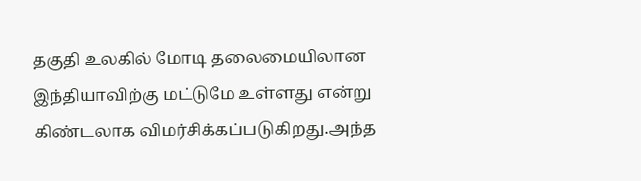தகுதி உலகில் மோடி தலைமையிலான இந்தியாவிற்கு மட்டுமே உள்ளது என்று கிண்டலாக விமர்சிக்கப்படுகிறது.அந்த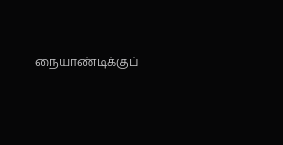நையாண்டிக்குப்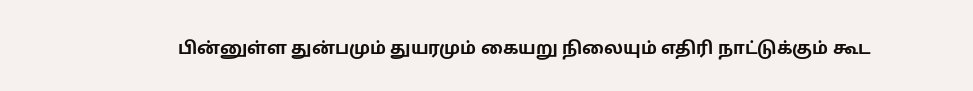பின்னுள்ள துன்பமும் துயரமும் கையறு நிலையும் எதிரி நாட்டுக்கும் கூட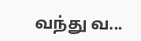வந்து வ...